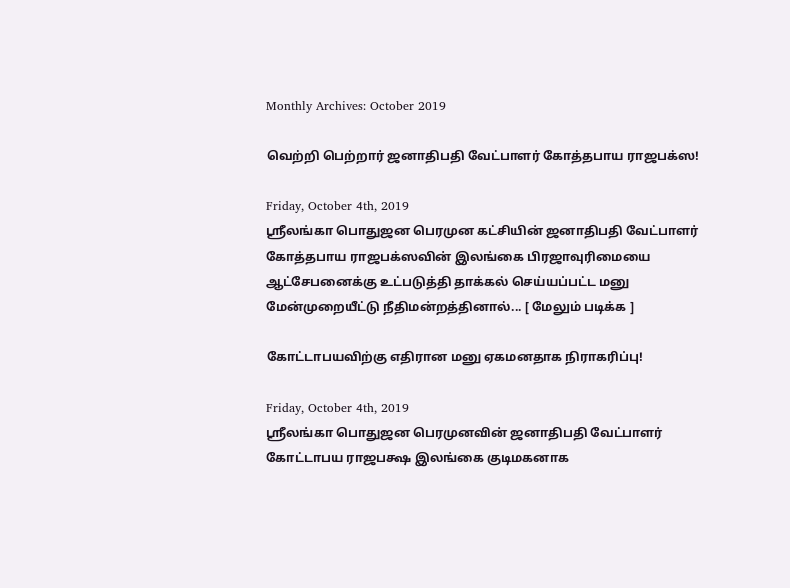Monthly Archives: October 2019

வெற்றி பெற்றார் ஜனாதிபதி வேட்பாளர் கோத்தபாய ராஜபக்ஸ!

Friday, October 4th, 2019
ஶ்ரீலங்கா பொதுஜன பெரமுன கட்சியின் ஜனாதிபதி வேட்பாளர் கோத்தபாய ராஜபக்ஸவின் இலங்கை பிரஜாவுரிமையை ஆட்சேபனைக்கு உட்படுத்தி தாக்கல் செய்யப்பட்ட மனு மேன்முறையீட்டு நீதிமன்றத்தினால்... [ மேலும் படிக்க ]

கோட்டாபயவிற்கு எதிரான மனு ஏகமனதாக நிராகரிப்பு!

Friday, October 4th, 2019
ஶ்ரீலங்கா பொதுஜன பெரமுனவின் ஜனாதிபதி வேட்பாளர் கோட்டாபய ராஜபக்ஷ இலங்கை குடிமகனாக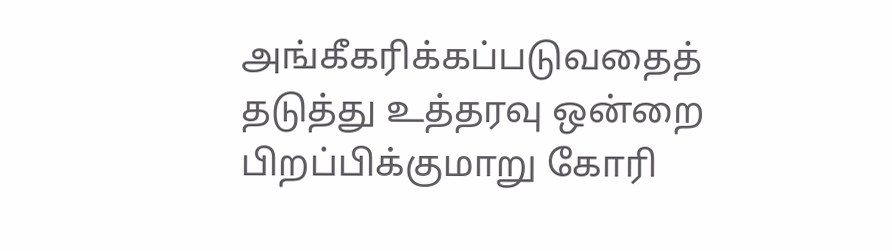அங்கீகரிக்கப்படுவதைத் தடுத்து உத்தரவு ஒன்றை பிறப்பிக்குமாறு கோரி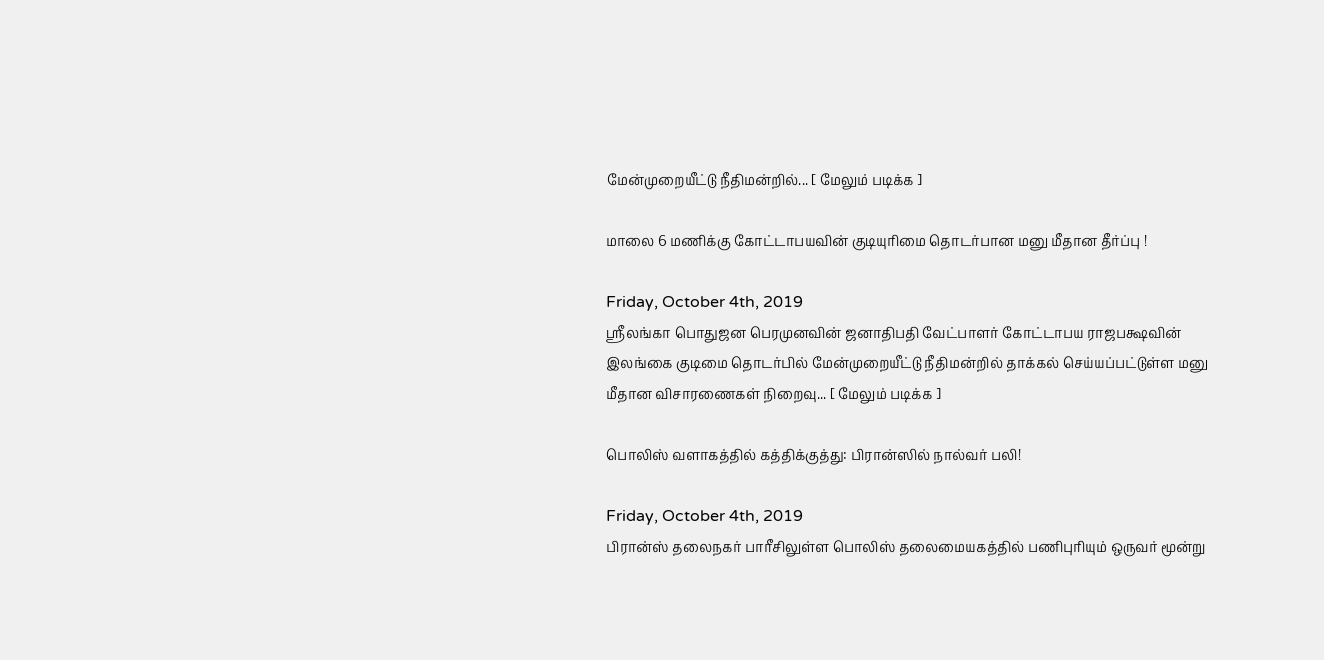மேன்முறையீட்டு நீதிமன்றில்... [ மேலும் படிக்க ]

மாலை 6 மணிக்கு கோட்டாபயவின் குடியுரிமை தொடர்பான மனு மீதான தீர்ப்பு !

Friday, October 4th, 2019
ஶ்ரீலங்கா பொதுஜன பெரமுனவின் ஜனாதிபதி வேட்பாளர் கோட்டாபய ராஜபக்ஷவின் இலங்கை குடிமை தொடர்பில் மேன்முறையீட்டு நீதிமன்றில் தாக்கல் செய்யப்பட்டுள்ள மனு மீதான விசாரணைகள் நிறைவு... [ மேலும் படிக்க ]

பொலிஸ் வளாகத்தில் கத்திக்குத்து: பிரான்ஸில் நால்வர் பலி!

Friday, October 4th, 2019
பிரான்ஸ் தலைநகர் பாரீசிலுள்ள பொலிஸ் தலைமையகத்தில் பணிபுரியும் ஒருவர் மூன்று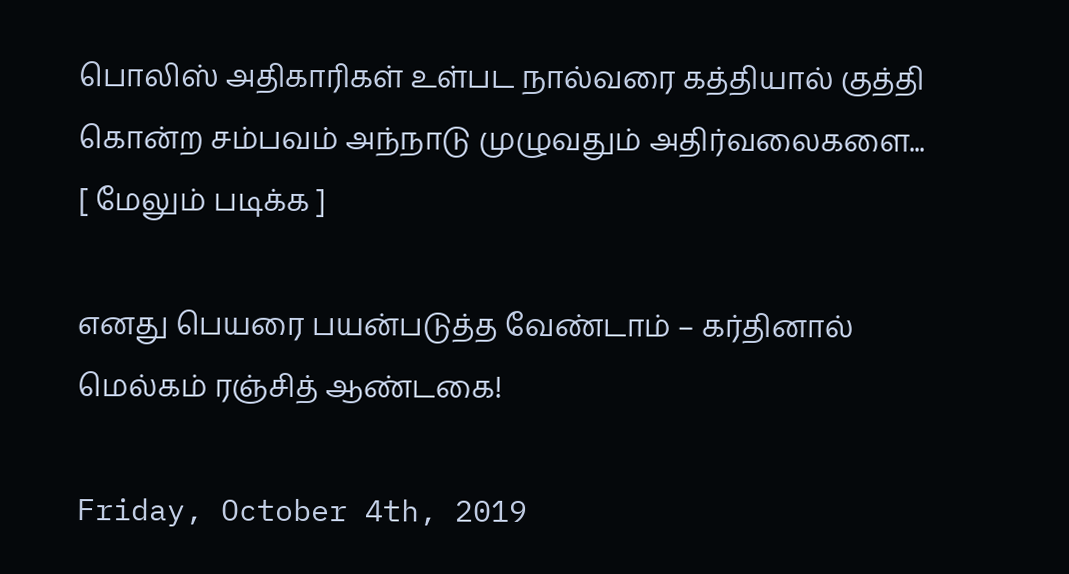பொலிஸ் அதிகாரிகள் உள்பட நால்வரை கத்தியால் குத்தி கொன்ற சம்பவம் அந்நாடு முழுவதும் அதிர்வலைகளை... [ மேலும் படிக்க ]

எனது பெயரை பயன்படுத்த வேண்டாம் – கர்தினால் மெல்கம் ரஞ்சித் ஆண்டகை!

Friday, October 4th, 2019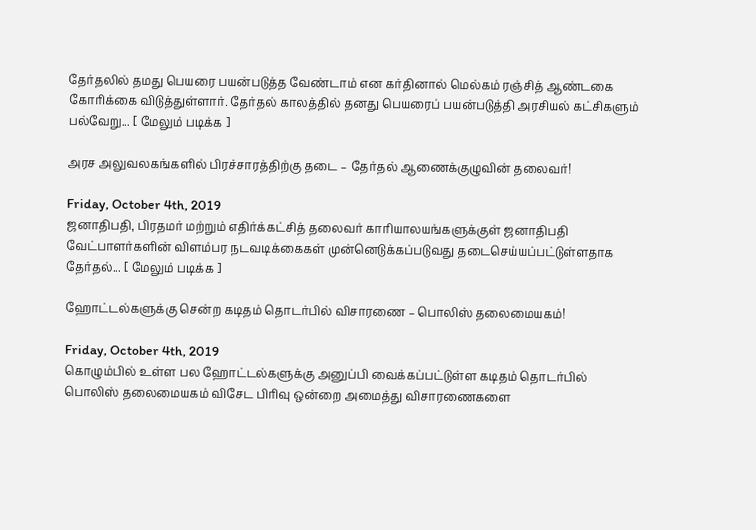தேர்தலில் தமது பெயரை பயன்படுத்த வேண்டாம் என கர்தினால் மெல்கம் ரஞ்சித் ஆண்டகை கோரிக்கை விடுத்துள்ளார். தேர்தல் காலத்தில் தனது பெயரைப் பயன்படுத்தி அரசியல் கட்சிகளும் பல்வேறு... [ மேலும் படிக்க ]

அரச அலுவலகங்களில் பிரச்சாரத்திற்கு தடை – தேர்தல் ஆணைக்குழுவின் தலைவர்!

Friday, October 4th, 2019
ஜனாதிபதி, பிரதமர் மற்றும் எதிர்க்கட்சித் தலைவர் காரியாலயங்களுக்குள் ஜனாதிபதி வேட்பாளர்களின் விளம்பர நடவடிக்கைகள் முன்னெடுக்கப்படுவது தடைசெய்யப்பட்டுள்ளதாக தேர்தல்... [ மேலும் படிக்க ]

ஹோட்டல்களுக்கு சென்ற கடிதம் தொடர்பில் விசாரணை – பொலிஸ் தலைமையகம்!

Friday, October 4th, 2019
கொழும்பில் உள்ள பல ஹோட்டல்களுக்கு அனுப்பி வைக்கப்பட்டுள்ள கடிதம் தொடர்பில் பொலிஸ் தலைமையகம் விசேட பிரிவு ஒன்றை அமைத்து விசாரணைகளை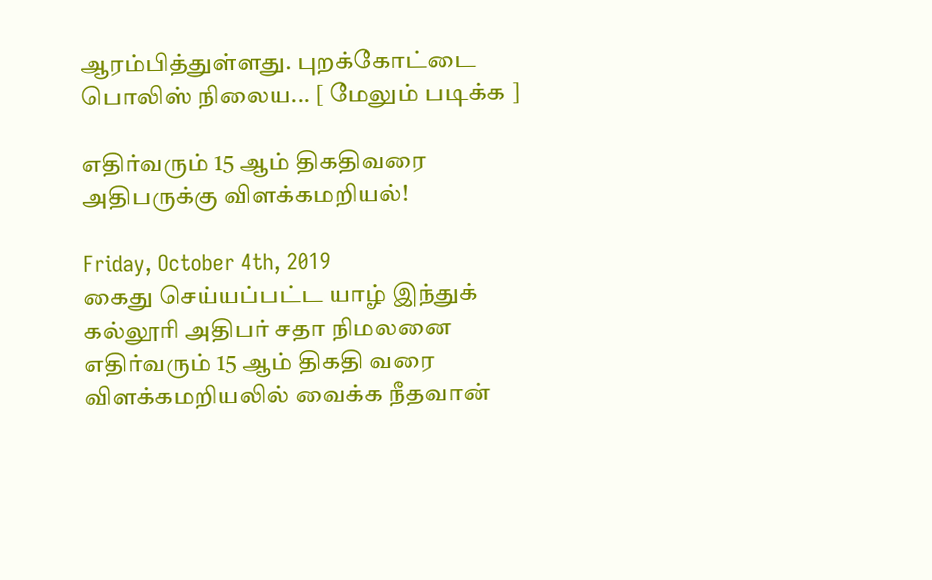ஆரம்பித்துள்ளது. புறக்கோட்டை பொலிஸ் நிலைய... [ மேலும் படிக்க ]

எதிர்வரும் 15 ஆம் திகதிவரை அதிபருக்கு விளக்கமறியல்!

Friday, October 4th, 2019
கைது செய்யப்பட்ட யாழ் இந்துக் கல்லூரி அதிபர் சதா நிமலனை எதிர்வரும் 15 ஆம் திகதி வரை விளக்கமறியலில் வைக்க நீதவான்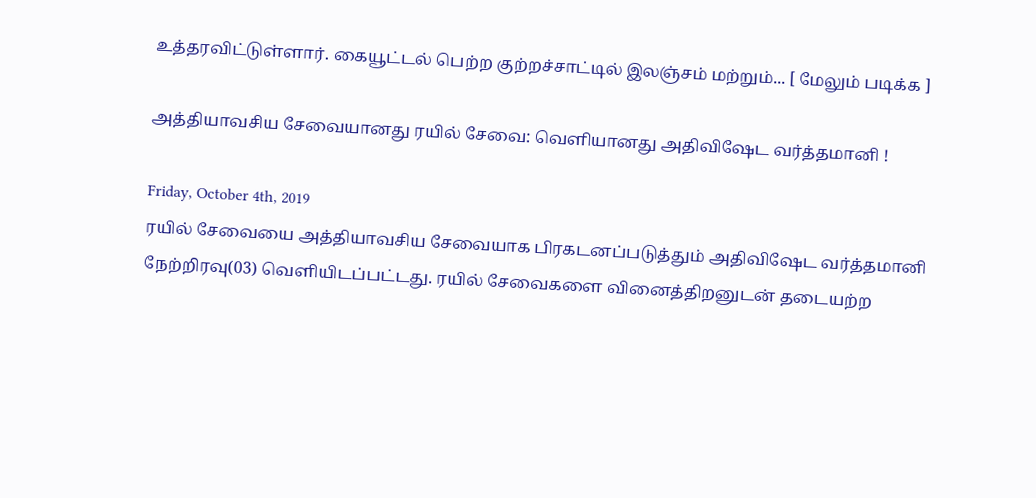உத்தரவிட்டுள்ளார். கையூட்டல் பெற்ற குற்றச்சாட்டில் இலஞ்சம் மற்றும்... [ மேலும் படிக்க ]

அத்தியாவசிய சேவையானது ரயில் சேவை: வெளியானது அதிவிஷேட வர்த்தமானி !

Friday, October 4th, 2019
ரயில் சேவையை அத்தியாவசிய சேவையாக பிரகடனப்படுத்தும் அதிவிஷேட வர்த்தமானி நேற்றிரவு(03) வெளியிடப்பட்டது. ரயில் சேவைகளை வினைத்திறனுடன் தடையற்ற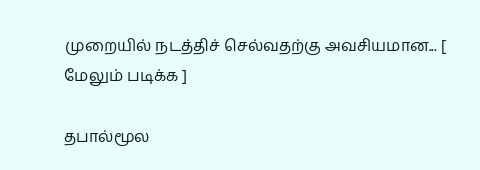முறையில் நடத்திச் செல்வதற்கு அவசியமான... [ மேலும் படிக்க ]

தபால்மூல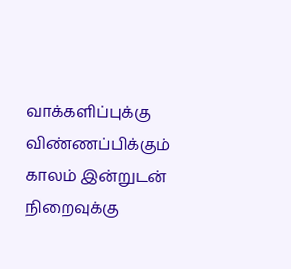வாக்களிப்புக்கு விண்ணப்பிக்கும் காலம் இன்றுடன் நிறைவுக்கு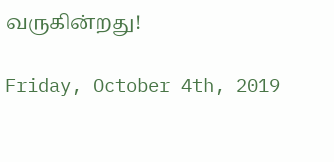வருகின்றது!

Friday, October 4th, 2019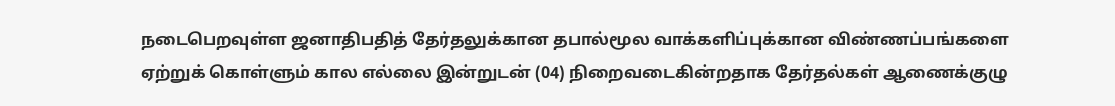நடைபெறவுள்ள ஜனாதிபதித் தேர்தலுக்கான தபால்மூல வாக்களிப்புக்கான விண்ணப்பங்களை ஏற்றுக் கொள்ளும் கால எல்லை இன்றுடன் (04) நிறைவடைகின்றதாக தேர்தல்கள் ஆணைக்குழு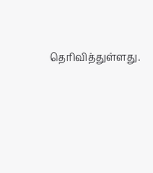தெரிவித்துள்ளது.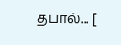தபால்... [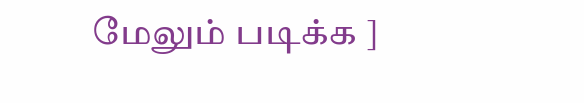மேலும் படிக்க ]